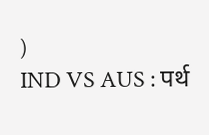)
IND VS AUS : पर्थ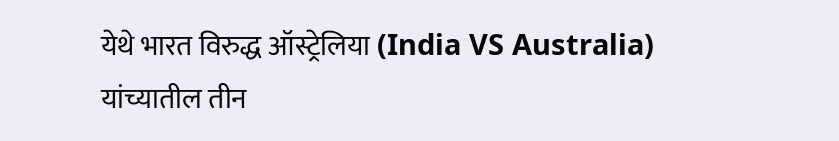येथे भारत विरुद्ध ऑस्ट्रेलिया (India VS Australia) यांच्यातील तीन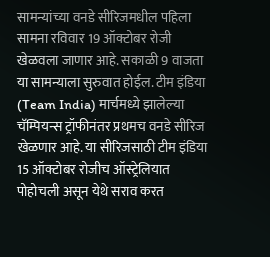सामन्यांच्या वनडे सीरिजमधील पहिला सामना रविवार 19 ऑक्टोबर रोजी खेळवला जाणार आहे. सकाळी 9 वाजता या सामन्याला सुरुवात होईल. टीम इंडिया (Team India) मार्चमध्ये झालेल्या चॅम्पियन्स ट्रॉफीनंतर प्रथमच वनडे सीरिज खेळणार आहे. या सीरिजसाठी टीम इंडिया 15 ऑक्टोबर रोजीच ऑस्ट्रेलियात पोहोचली असून येथे सराव करत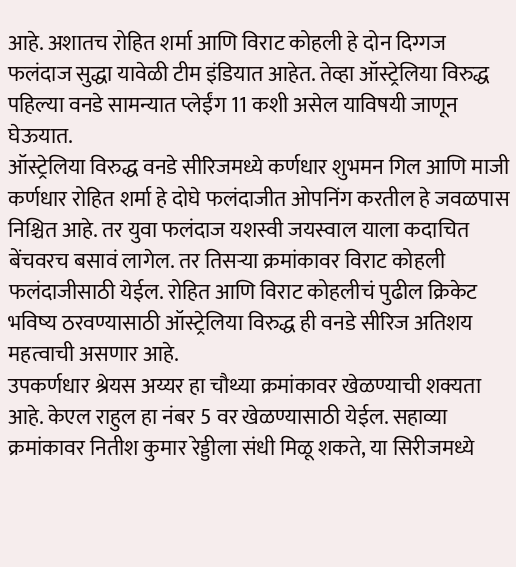आहे. अशातच रोहित शर्मा आणि विराट कोहली हे दोन दिग्गज फलंदाज सुद्धा यावेळी टीम इंडियात आहेत. तेव्हा ऑस्ट्रेलिया विरुद्ध पहिल्या वनडे सामन्यात प्लेईंग 11 कशी असेल याविषयी जाणून घेऊयात.
ऑस्ट्रेलिया विरुद्ध वनडे सीरिजमध्ये कर्णधार शुभमन गिल आणि माजी कर्णधार रोहित शर्मा हे दोघे फलंदाजीत ओपनिंग करतील हे जवळपास निश्चित आहे. तर युवा फलंदाज यशस्वी जयस्वाल याला कदाचित बेंचवरच बसावं लागेल. तर तिसऱ्या क्रमांकावर विराट कोहली फलंदाजीसाठी येईल. रोहित आणि विराट कोहलीचं पुढील क्रिकेट भविष्य ठरवण्यासाठी ऑस्ट्रेलिया विरुद्ध ही वनडे सीरिज अतिशय महत्वाची असणार आहे.
उपकर्णधार श्रेयस अय्यर हा चौथ्या क्रमांकावर खेळण्याची शक्यता आहे. केएल राहुल हा नंबर 5 वर खेळण्यासाठी येईल. सहाव्या क्रमांकावर नितीश कुमार रेड्डीला संधी मिळू शकते, या सिरीजमध्ये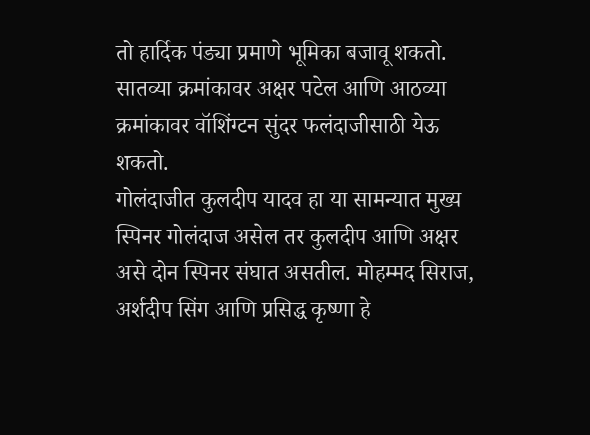तो हार्दिक पंड्या प्रमाणे भूमिका बजावू शकतो. सातव्या क्रमांकावर अक्षर पटेल आणि आठव्या क्रमांकावर वॉशिंग्टन सुंदर फलंदाजीसाठी येऊ शकतो.
गोलंदाजीत कुलदीप यादव हा या सामन्यात मुख्य स्पिनर गोलंदाज असेल तर कुलदीप आणि अक्षर असे दोन स्पिनर संघात असतील. मोहम्मद सिराज, अर्शदीप सिंग आणि प्रसिद्ध कृष्णा हे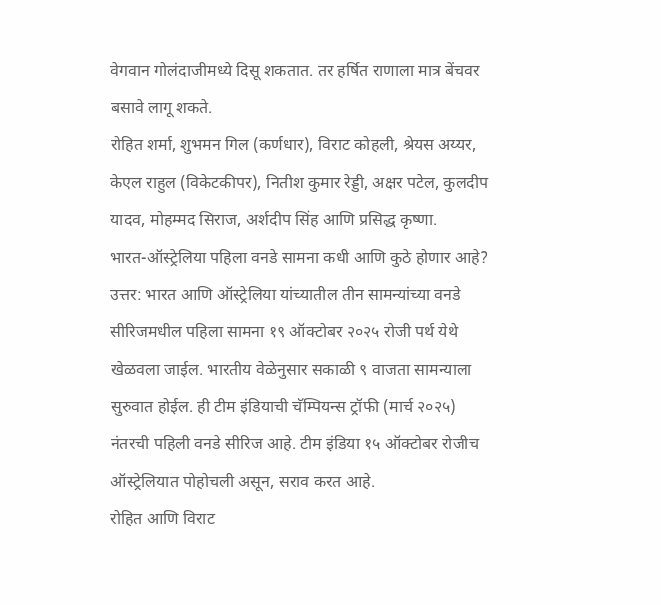वेगवान गोलंदाजीमध्ये दिसू शकतात. तर हर्षित राणाला मात्र बेंचवर बसावे लागू शकते.
रोहित शर्मा, शुभमन गिल (कर्णधार), विराट कोहली, श्रेयस अय्यर, केएल राहुल (विकेटकीपर), नितीश कुमार रेड्डी, अक्षर पटेल, कुलदीप यादव, मोहम्मद सिराज, अर्शदीप सिंह आणि प्रसिद्ध कृष्णा.
भारत-ऑस्ट्रेलिया पहिला वनडे सामना कधी आणि कुठे होणार आहे?
उत्तर: भारत आणि ऑस्ट्रेलिया यांच्यातील तीन सामन्यांच्या वनडे सीरिजमधील पहिला सामना १९ ऑक्टोबर २०२५ रोजी पर्थ येथे खेळवला जाईल. भारतीय वेळेनुसार सकाळी ९ वाजता सामन्याला सुरुवात होईल. ही टीम इंडियाची चॅम्पियन्स ट्रॉफी (मार्च २०२५) नंतरची पहिली वनडे सीरिज आहे. टीम इंडिया १५ ऑक्टोबर रोजीच ऑस्ट्रेलियात पोहोचली असून, सराव करत आहे.
रोहित आणि विराट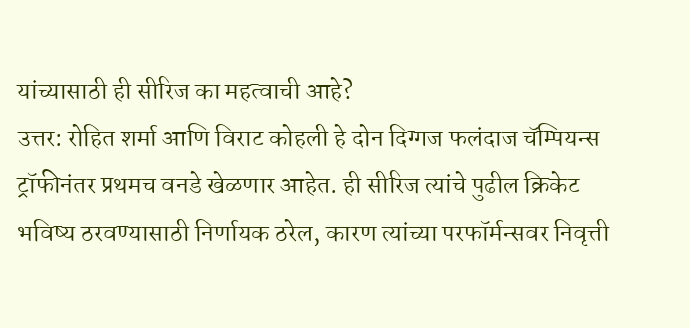यांच्यासाठी ही सीरिज का महत्वाची आहे?
उत्तर: रोहित शर्मा आणि विराट कोहली हे दोन दिग्गज फलंदाज चॅम्पियन्स ट्रॉफीनंतर प्रथमच वनडे खेळणार आहेत. ही सीरिज त्यांचे पुढील क्रिकेट भविष्य ठरवण्यासाठी निर्णायक ठरेल, कारण त्यांच्या परफॉर्मन्सवर निवृत्ती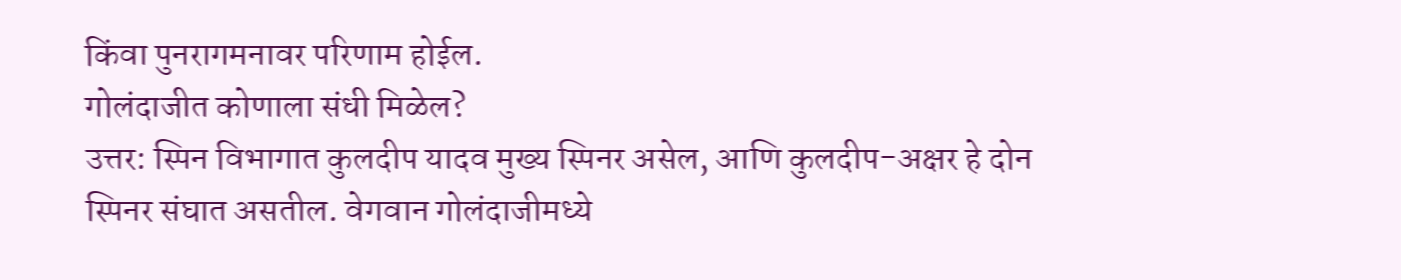किंवा पुनरागमनावर परिणाम होईल.
गोलंदाजीत कोणाला संधी मिळेल?
उत्तर: स्पिन विभागात कुलदीप यादव मुख्य स्पिनर असेल, आणि कुलदीप-अक्षर हे दोन स्पिनर संघात असतील. वेगवान गोलंदाजीमध्ये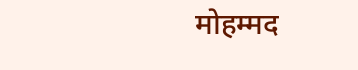मोहम्मद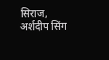सिराज, अर्शदीप सिंग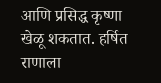आणि प्रसिद्ध कृष्णा खेळू शकतात. हर्षित राणाला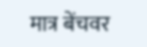मात्र बेंचवर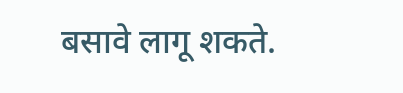बसावे लागू शकते.